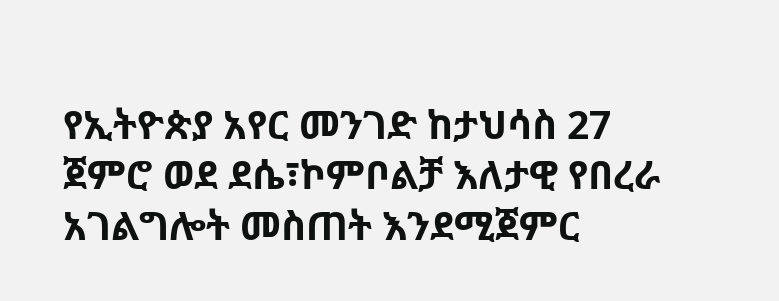የኢትዮጵያ አየር መንገድ ከታህሳስ 27 ጀምሮ ወደ ደሴ፣ኮምቦልቻ እለታዊ የበረራ አገልግሎት መስጠት እንደሚጀምር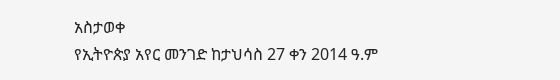አስታወቀ
የኢትዮጵያ አየር መንገድ ከታህሳስ 27 ቀን 2014 ዓ.ም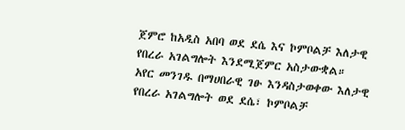ጀምሮ ከአዲስ አበባ ወደ ደሴ እና ኮምቦልቻ እለታዊ የበረራ አገልግሎት እንደሚጀምር አስታውቋል።
አየር መንገዱ በማሀበራዊ ገፁ እንዳስታወቀው እለታዊ የበረራ አገልግሎት ወደ ደሴ፣ ኮምቦልቻ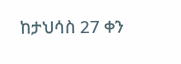ከታህሳስ 27 ቀን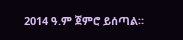2014 ዓ.ም ጀምሮ ይሰጣል።